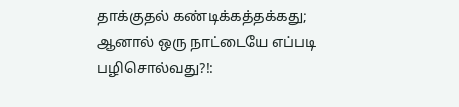தாக்குதல் கண்டிக்கத்தக்கது; ஆனால் ஒரு நாட்டையே எப்படி பழிசொல்வது?!: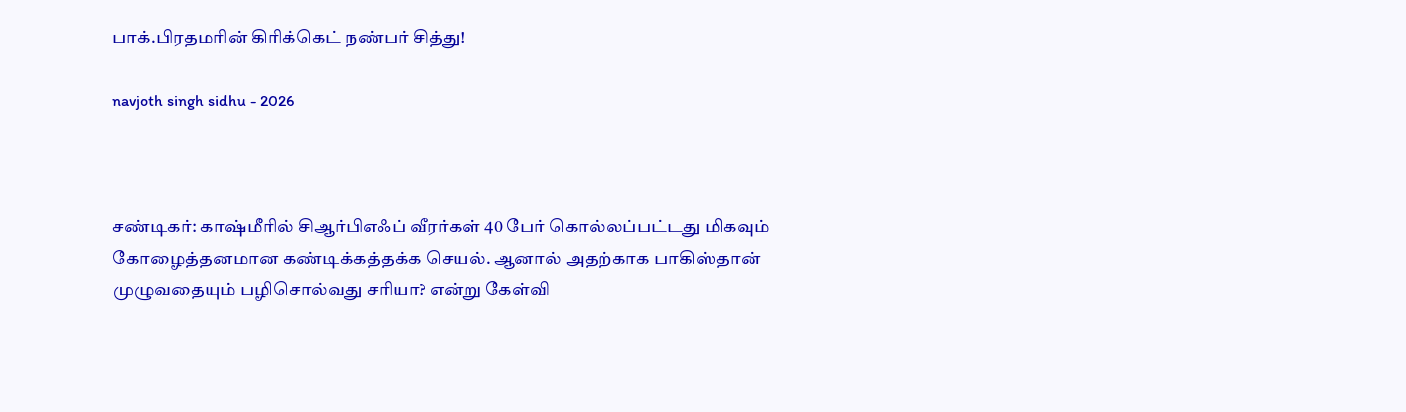பாக்.பிரதமரின் கிரிக்கெட் நண்பர் சித்து!

navjoth singh sidhu - 2026



சண்டிகர்: காஷ்மீரில் சிஆர்பிஎஃப் வீரர்கள் 40 பேர் கொல்லப்பட்டது மிகவும் கோழைத்தனமான கண்டிக்கத்தக்க செயல். ஆனால் அதற்காக பாகிஸ்தான் முழுவதையும் பழிசொல்வது சரியா? என்று கேள்வி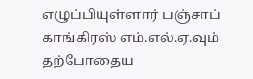எழுப்பியுள்ளார் பஞ்சாப் காங்கிரஸ் எம்.எல்.ஏ.வும் தற்போதைய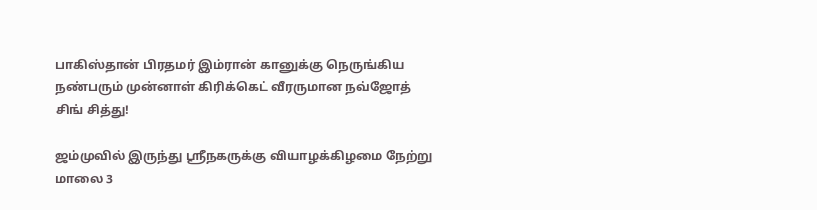பாகிஸ்தான் பிரதமர் இம்ரான் கானுக்கு நெருங்கிய நண்பரும் முன்னாள் கிரிக்கெட் வீரருமான நவ்ஜோத் சிங் சித்து!

ஜம்முவில் இருந்து ஸ்ரீநகருக்கு வியாழக்கிழமை நேற்று மாலை 3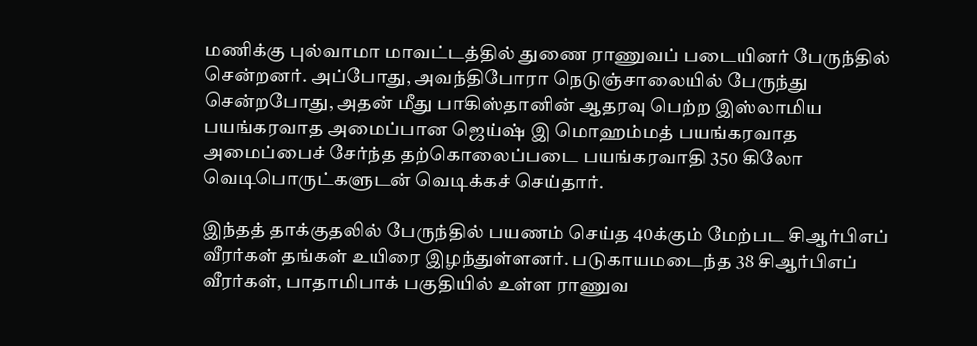மணிக்கு புல்வாமா மாவட்டத்தில் துணை ராணுவப் படையினர் பேருந்தில் சென்றனர். அப்போது, அவந்திபோரா நெடுஞ்சாலையில் பேருந்து சென்றபோது, அதன் மீது பாகிஸ்தானின் ஆதரவு பெற்ற இஸ்லாமிய பயங்கரவாத அமைப்பான ஜெய்ஷ் இ மொஹம்மத் பயங்கரவாத அமைப்பைச் சேர்ந்த தற்கொலைப்படை பயங்கரவாதி 350 கிலோ வெடிபொருட்களுடன் வெடிக்கச் செய்தார்.

இந்தத் தாக்குதலில் பேருந்தில் பயணம் செய்த 40க்கும் மேற்பட சிஆர்பிஎப் வீரர்கள் தங்கள் உயிரை இழந்துள்ளனர். படுகாயமடைந்த 38 சிஆர்பிஎப் வீரர்கள், பாதாமிபாக் பகுதியில் உள்ள ராணுவ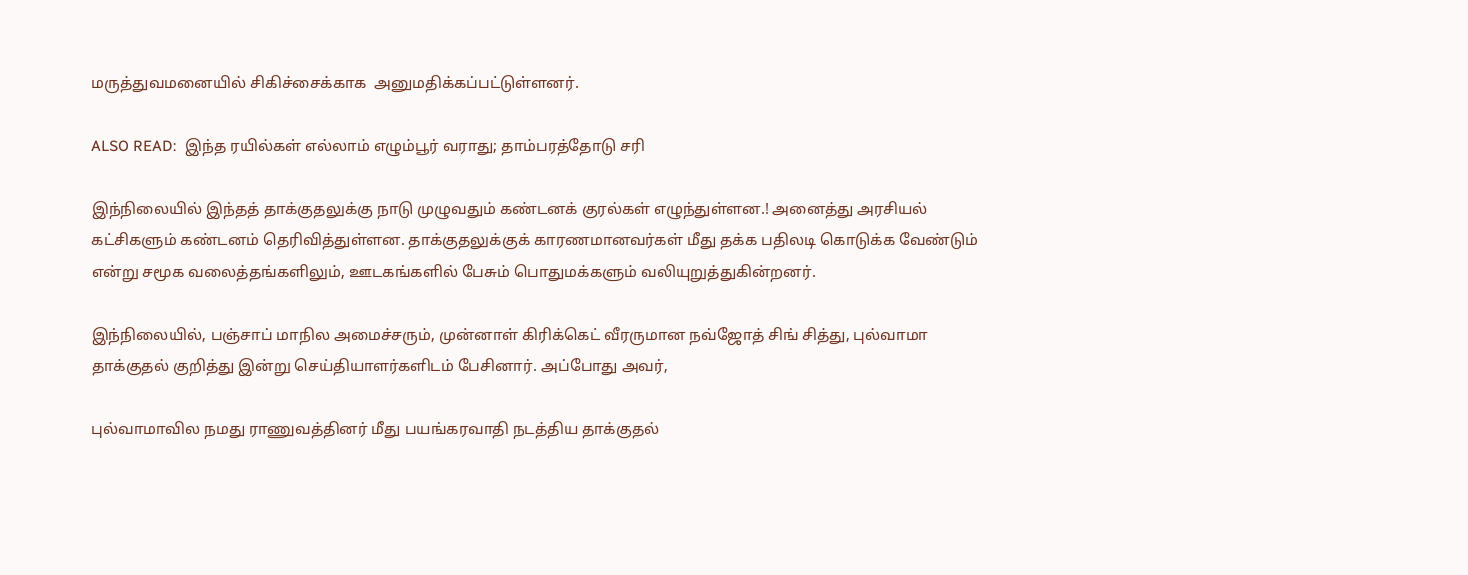மருத்துவமனையில் சிகிச்சைக்காக  அனுமதிக்கப்பட்டுள்ளனர்.

ALSO READ:  இந்த ரயில்கள் எல்லாம் எழும்பூர் வராது; தாம்பரத்தோடு சரி

இந்நிலையில் இந்தத் தாக்குதலுக்கு நாடு முழுவதும் கண்டனக் குரல்கள் எழுந்துள்ளன.! அனைத்து அரசியல் கட்சிகளும் கண்டனம் தெரிவித்துள்ளன. தாக்குதலுக்குக் காரணமானவர்கள் மீது தக்க பதிலடி கொடுக்க வேண்டும் என்று சமூக வலைத்தங்களிலும், ஊடகங்களில் பேசும் பொதுமக்களும் வலியுறுத்துகின்றனர்.

இந்நிலையில், பஞ்சாப் மாநில அமைச்சரும், முன்னாள் கிரிக்கெட் வீரருமான நவ்ஜோத் சிங் சித்து, புல்வாமா தாக்குதல் குறித்து இன்று செய்தியாளர்களிடம் பேசினார். அப்போது அவர்,

புல்வாமாவில நமது ராணுவத்தினர் மீது பயங்கரவாதி நடத்திய தாக்குதல்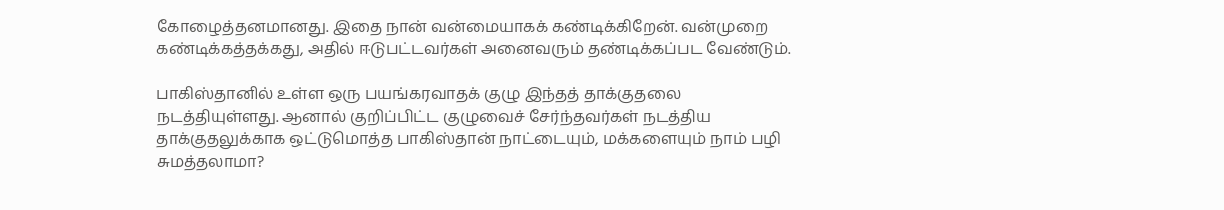கோழைத்தனமானது. இதை நான் வன்மையாகக் கண்டிக்கிறேன். வன்முறை கண்டிக்கத்தக்கது, அதில் ஈடுபட்டவர்கள் அனைவரும் தண்டிக்கப்பட வேண்டும்.

பாகிஸ்தானில் உள்ள ஒரு பயங்கரவாதக் குழு இந்தத் தாக்குதலை நடத்தியுள்ளது. ஆனால் குறிப்பிட்ட குழுவைச் சேர்ந்தவர்கள் நடத்திய தாக்குதலுக்காக ஒட்டுமொத்த பாகிஸ்தான் நாட்டையும், மக்களையும் நாம் பழி சுமத்தலாமா?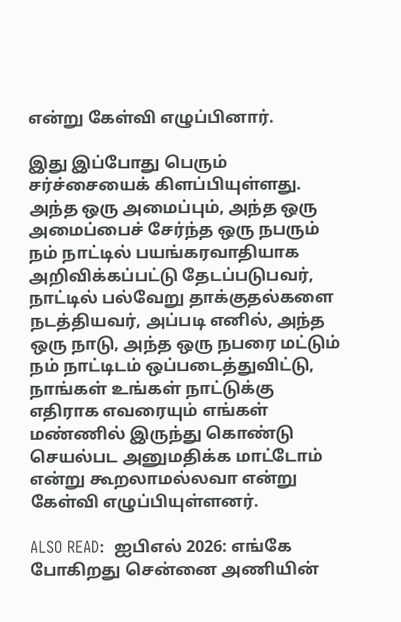என்று கேள்வி எழுப்பினார்.

இது இப்போது பெரும் சர்ச்சையைக் கிளப்பியுள்ளது. அந்த ஒரு அமைப்பும், அந்த ஒரு அமைப்பைச் சேர்ந்த ஒரு நபரும் நம் நாட்டில் பயங்கரவாதியாக அறிவிக்கப்பட்டு தேடப்படுபவர், நாட்டில் பல்வேறு தாக்குதல்களை நடத்தியவர், அப்படி எனில், அந்த ஒரு நாடு, அந்த ஒரு நபரை மட்டும் நம் நாட்டிடம் ஒப்படைத்துவிட்டு, நாங்கள் உங்கள் நாட்டுக்கு எதிராக எவரையும் எங்கள் மண்ணில் இருந்து கொண்டு செயல்பட அனுமதிக்க மாட்டோம் என்று கூறலாமல்லவா என்று கேள்வி எழுப்பியுள்ளனர்.

ALSO READ:  ஐபிஎல் 2026: எங்கே போகிறது சென்னை அணியின்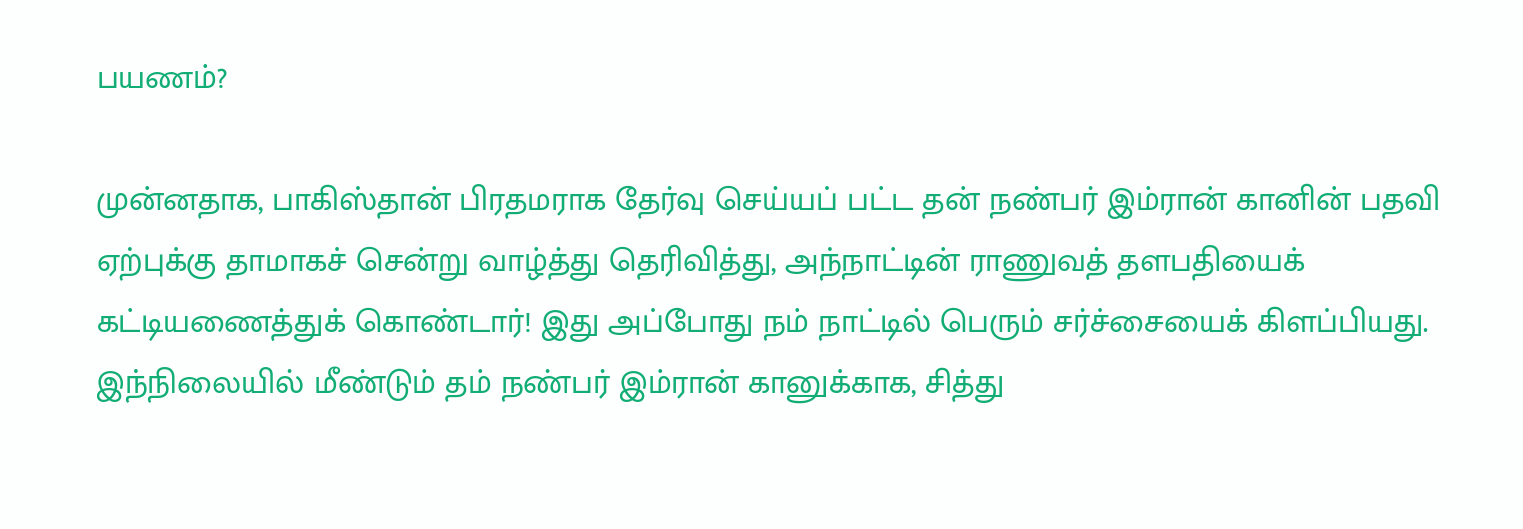பயணம்?

முன்னதாக, பாகிஸ்தான் பிரதமராக தேர்வு செய்யப் பட்ட தன் நண்பர் இம்ரான் கானின் பதவி ஏற்புக்கு தாமாகச் சென்று வாழ்த்து தெரிவித்து, அந்நாட்டின் ராணுவத் தளபதியைக் கட்டியணைத்துக் கொண்டார்! இது அப்போது நம் நாட்டில் பெரும் சர்ச்சையைக் கிளப்பியது. இந்நிலையில் மீண்டும் தம் நண்பர் இம்ரான் கானுக்காக, சித்து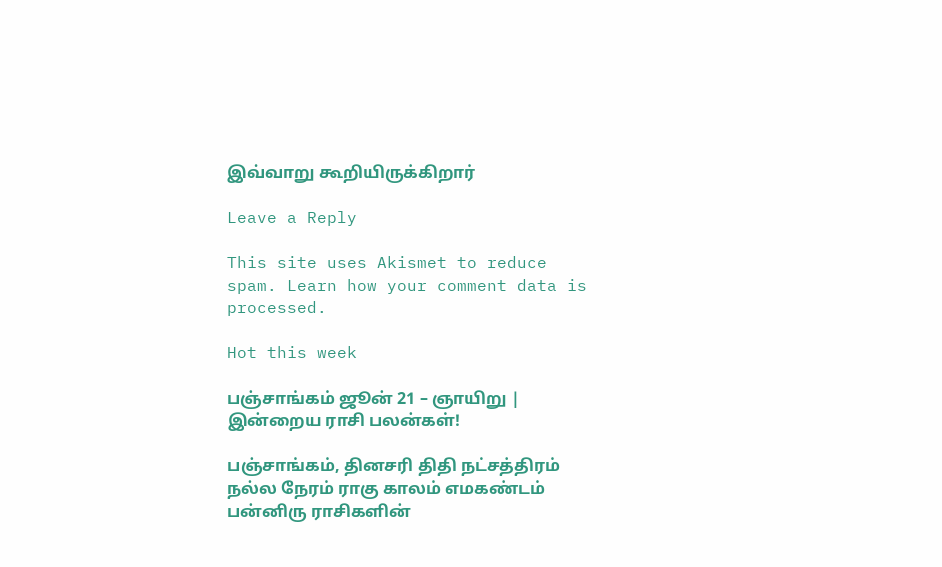இவ்வாறு கூறியிருக்கிறார்

Leave a Reply

This site uses Akismet to reduce spam. Learn how your comment data is processed.

Hot this week

பஞ்சாங்கம் ஜூன் 21 – ஞாயிறு | இன்றைய ராசி பலன்கள்!

பஞ்சாங்கம், தினசரி திதி நட்சத்திரம் நல்ல நேரம் ராகு காலம் எமகண்டம் பன்னிரு ராசிகளின்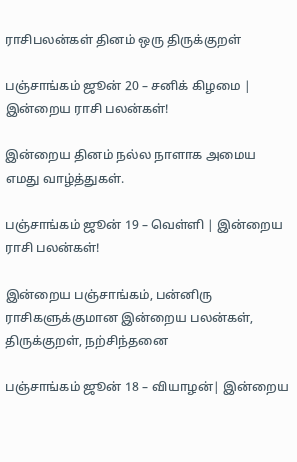ராசிபலன்கள் தினம் ஒரு திருக்குறள்

பஞ்சாங்கம் ஜூன் 20 – சனிக் கிழமை | இன்றைய ராசி பலன்கள்!

இன்றைய தினம் நல்ல நாளாக அமைய எமது வாழ்த்துகள்.

பஞ்சாங்கம் ஜூன் 19 – வெள்ளி | இன்றைய ராசி பலன்கள்!

இன்றைய பஞ்சாங்கம், பன்னிரு ராசிகளுக்குமான இன்றைய பலன்கள், திருக்குறள், நற்சிந்தனை

பஞ்சாங்கம் ஜூன் 18 – வியாழன்| இன்றைய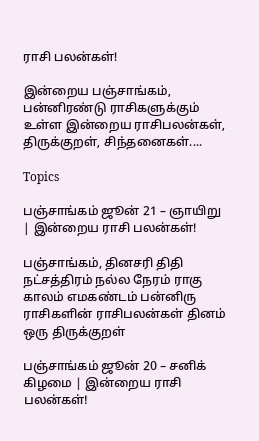ராசி பலன்கள்!

இன்றைய பஞ்சாங்கம், பன்னிரண்டு ராசிகளுக்கும் உள்ள இன்றைய ராசிபலன்கள், திருக்குறள், சிந்தனைகள்....

Topics

பஞ்சாங்கம் ஜூன் 21 – ஞாயிறு | இன்றைய ராசி பலன்கள்!

பஞ்சாங்கம், தினசரி திதி நட்சத்திரம் நல்ல நேரம் ராகு காலம் எமகண்டம் பன்னிரு ராசிகளின் ராசிபலன்கள் தினம் ஒரு திருக்குறள்

பஞ்சாங்கம் ஜூன் 20 – சனிக் கிழமை | இன்றைய ராசி பலன்கள்!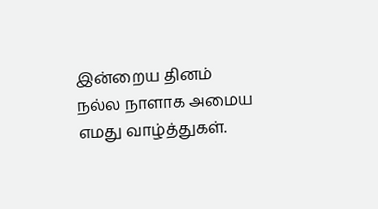இன்றைய தினம் நல்ல நாளாக அமைய எமது வாழ்த்துகள்.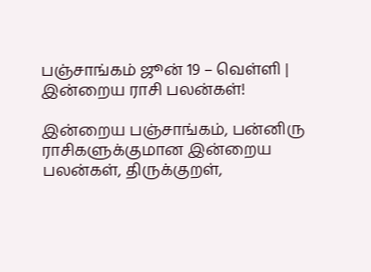பஞ்சாங்கம் ஜூன் 19 – வெள்ளி | இன்றைய ராசி பலன்கள்!

இன்றைய பஞ்சாங்கம், பன்னிரு ராசிகளுக்குமான இன்றைய பலன்கள், திருக்குறள்,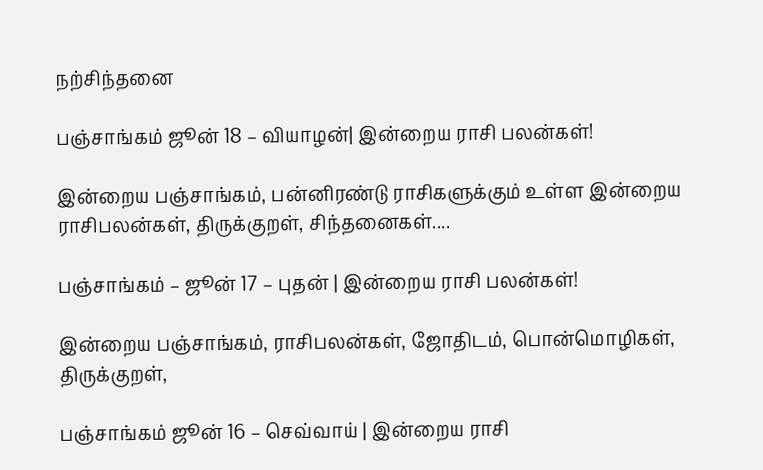நற்சிந்தனை

பஞ்சாங்கம் ஜூன் 18 – வியாழன்| இன்றைய ராசி பலன்கள்!

இன்றைய பஞ்சாங்கம், பன்னிரண்டு ராசிகளுக்கும் உள்ள இன்றைய ராசிபலன்கள், திருக்குறள், சிந்தனைகள்....

பஞ்சாங்கம் – ஜூன் 17 – புதன் | இன்றைய ராசி பலன்கள்!

இன்றைய பஞ்சாங்கம், ராசிபலன்கள், ஜோதிடம், பொன்மொழிகள், திருக்குறள்,

பஞ்சாங்கம் ஜூன் 16 – செவ்வாய் | இன்றைய ராசி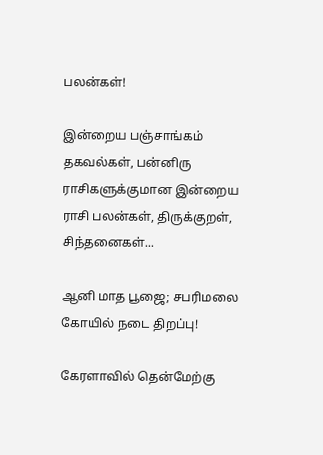பலன்கள்!

இன்றைய பஞ்சாங்கம் தகவல்கள், பன்னிரு ராசிகளுக்குமான இன்றைய ராசி பலன்கள், திருக்குறள், சிந்தனைகள்...

ஆனி மாத பூஜை; சபரிமலை கோயில் நடை திறப்பு!

கேரளாவில் தென்மேற்கு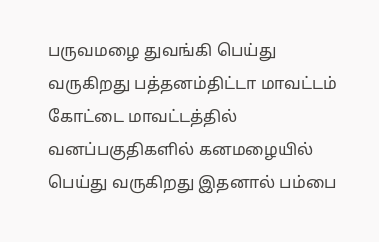பருவமழை துவங்கி பெய்து வருகிறது பத்தனம்திட்டா மாவட்டம் கோட்டை மாவட்டத்தில் வனப்பகுதிகளில் கனமழையில் பெய்து வருகிறது இதனால் பம்பை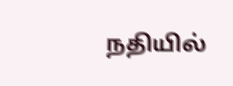நதியில்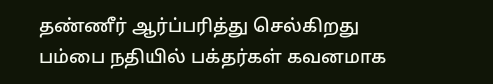தண்ணீர் ஆர்ப்பரித்து செல்கிறது பம்பை நதியில் பக்தர்கள் கவனமாக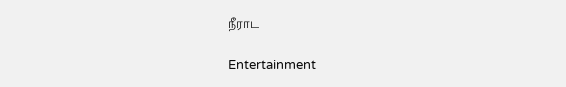நீராட

Entertainment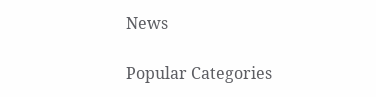News

Popular Categories